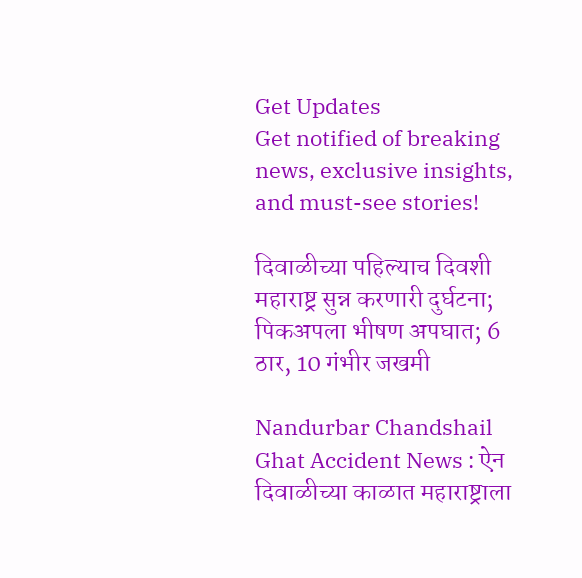Get Updates
Get notified of breaking news, exclusive insights, and must-see stories!

दिवाळीच्या पहिल्याच दिवशी महाराष्ट्र सुन्न करणारी दुर्घटना; पिकअपला भीषण अपघात; 6 ठार, 10 गंभीर जखमी

Nandurbar Chandshail Ghat Accident News : ऐन दिवाळीच्या काळात महाराष्ट्राला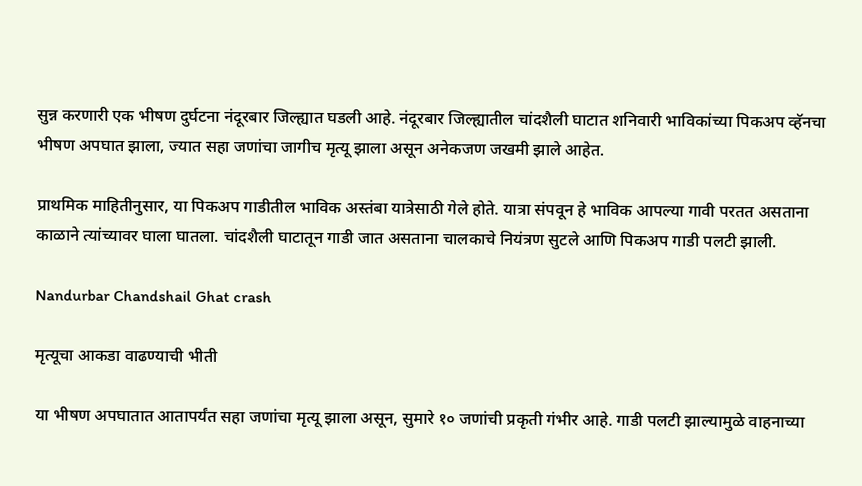सुन्न करणारी एक भीषण दुर्घटना नंदूरबार जिल्ह्यात घडली आहे. नंदूरबार जिल्ह्यातील चांदशैली घाटात शनिवारी भाविकांच्या पिकअप व्हॅनचा भीषण अपघात झाला, ज्यात सहा जणांचा जागीच मृत्यू झाला असून अनेकजण जखमी झाले आहेत.

प्राथमिक माहितीनुसार, या पिकअप गाडीतील भाविक अस्तंबा यात्रेसाठी गेले होते. यात्रा संपवून हे भाविक आपल्या गावी परतत असताना काळाने त्यांच्यावर घाला घातला. चांदशैली घाटातून गाडी जात असताना चालकाचे नियंत्रण सुटले आणि पिकअप गाडी पलटी झाली.

Nandurbar Chandshail Ghat crash

मृत्यूचा आकडा वाढण्याची भीती

या भीषण अपघातात आतापर्यंत सहा जणांचा मृत्यू झाला असून, सुमारे १० जणांची प्रकृती गंभीर आहे. गाडी पलटी झाल्यामुळे वाहनाच्या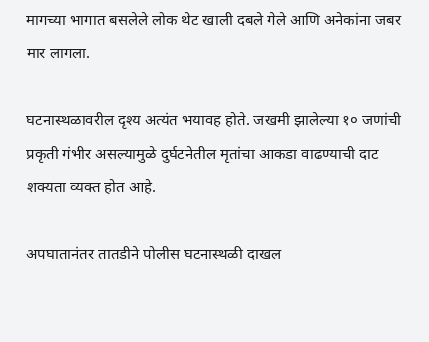मागच्या भागात बसलेले लोक थेट खाली दबले गेले आणि अनेकांना जबर मार लागला.

घटनास्थळावरील दृश्य अत्यंत भयावह होते. जखमी झालेल्या १० जणांची प्रकृती गंभीर असल्यामुळे दुर्घटनेतील मृतांचा आकडा वाढण्याची दाट शक्यता व्यक्त होत आहे.

अपघातानंतर तातडीने पोलीस घटनास्थळी दाखल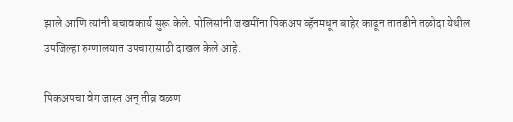झाले आणि त्यांनी बचावकार्य सुरू केले. पोलिसांनी जखमींना पिकअप व्हॅनमधून बाहेर काढून तातडीने तळोदा येथील उपजिल्हा रुग्णालयात उपचारासाठी दाखल केले आहे.

पिकअपचा वेग जास्त अन् तीव्र वळण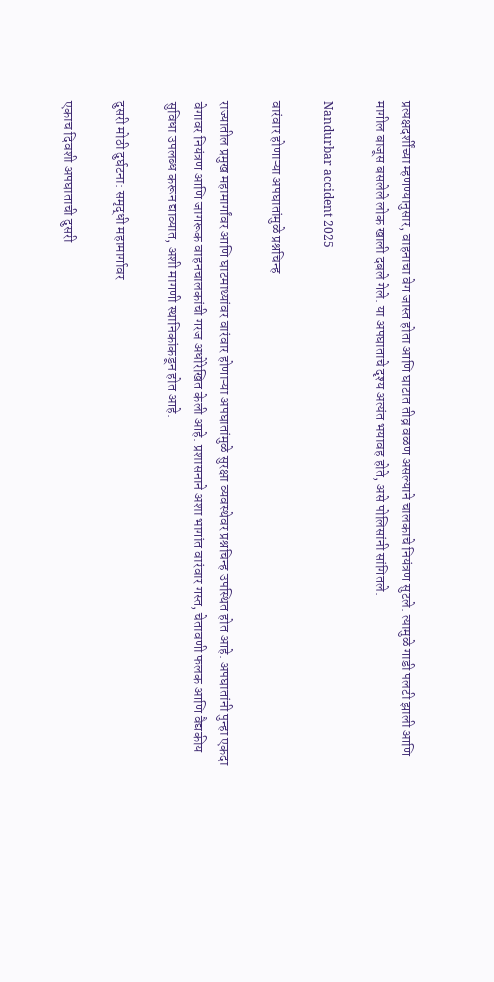प्रत्यक्षदर्शींच्या म्हणण्यानुसार, वाहनाचा वेग जास्त होता आणि घाटात तीव्र वळण असल्याने चालकाचे नियंत्रण सुटले. त्यामुळे गाडी पलटी झाली आणि मागील बाजूस बसलेले लोक खाली दबले गेले. या अपघाताचे दृश्य अत्यंत भयावह होते, असे पोलिसांनी सांगितले.

Nandurbar accident 2025

वारंवार होणाऱ्या अपघातांमुळे प्रश्नचिन्ह

राज्यातील प्रमुख महामार्गांवर आणि घाटमाथ्यांवर वारंवार होणाऱ्या अपघातांमुळे सुरक्षा व्यवस्थेवर प्रश्नचिन्ह उपस्थित होत आहे. अपघातांनी पुन्हा एकदा वेगावर नियंत्रण आणि जागरूक वाहनचालकांची गरज अधोरेखित केली आहे. प्रशासनाने अशा भागांत वारंवार गस्त, चेतावणी फलक आणि वैद्यकीय सुविधा उपलब्ध करून द्याव्यात, अशी मागणी स्थानिकांकडून होत आहे.

दुसरी मोठी दुर्घटना: समृद्धी महामार्गावर

एकाच दिवशी अपघाताची दुसरी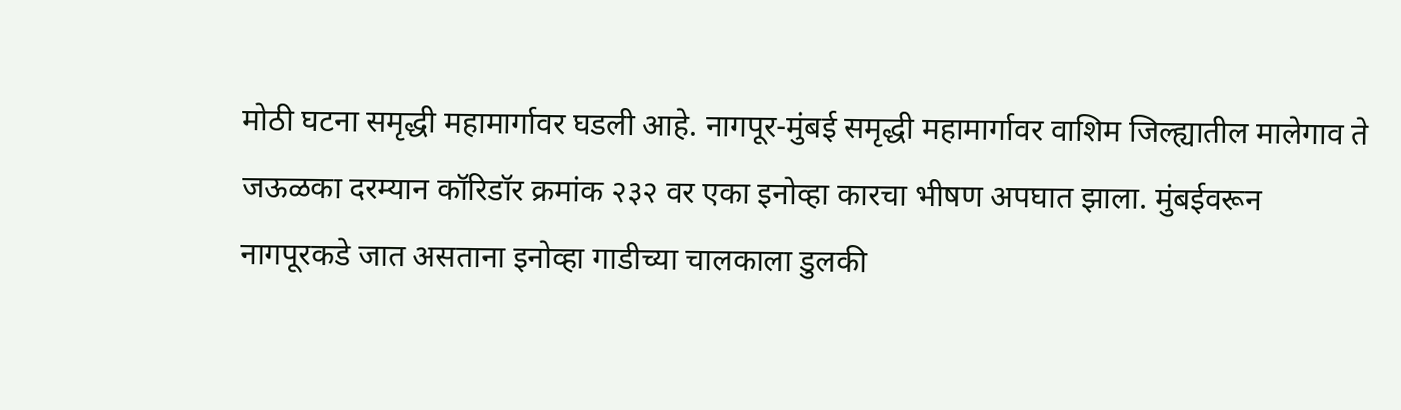मोठी घटना समृद्धी महामार्गावर घडली आहे. नागपूर-मुंबई समृद्धी महामार्गावर वाशिम जिल्ह्यातील मालेगाव ते जऊळका दरम्यान कॉरिडॉर क्रमांक २३२ वर एका इनोव्हा कारचा भीषण अपघात झाला. मुंबईवरून नागपूरकडे जात असताना इनोव्हा गाडीच्या चालकाला डुलकी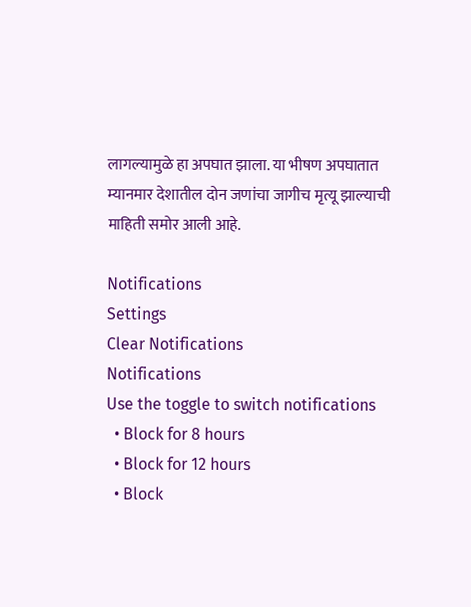लागल्यामुळे हा अपघात झाला. या भीषण अपघातात म्यानमार देशातील दोन जणांचा जागीच मृत्यू झाल्याची माहिती समोर आली आहे.

Notifications
Settings
Clear Notifications
Notifications
Use the toggle to switch notifications
  • Block for 8 hours
  • Block for 12 hours
  • Block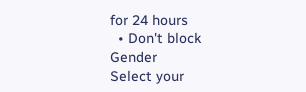for 24 hours
  • Don't block
Gender
Select your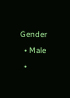Gender
  • Male
  •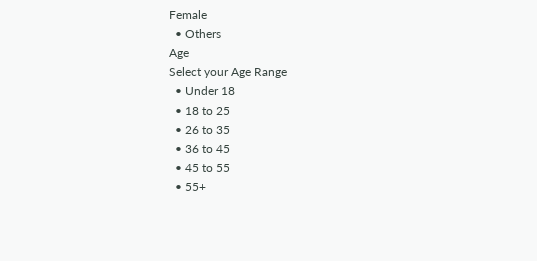Female
  • Others
Age
Select your Age Range
  • Under 18
  • 18 to 25
  • 26 to 35
  • 36 to 45
  • 45 to 55
  • 55+